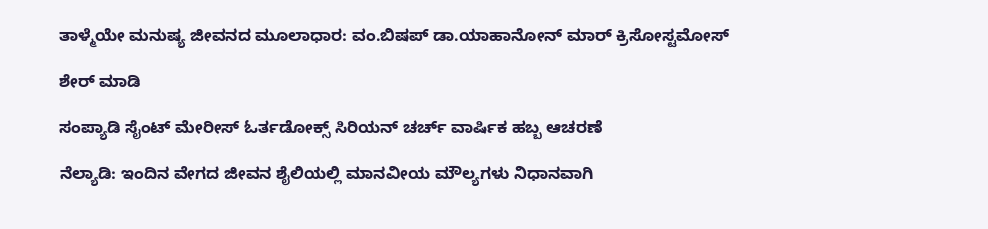ತಾಳ್ಮೆಯೇ ಮನುಷ್ಯ ಜೀವನದ ಮೂಲಾಧಾರ: ವಂ.ಬಿಷಪ್ ಡಾ.ಯಾಹಾನೋನ್ ಮಾರ್ ಕ್ರಿಸೋಸ್ಟಮೋಸ್

ಶೇರ್ ಮಾಡಿ

ಸಂಪ್ಯಾಡಿ ಸೈಂಟ್ ಮೇರೀಸ್ ಓರ್ತಡೋಕ್ಸ್ ಸಿರಿಯನ್ ಚರ್ಚ್ ವಾರ್ಷಿಕ ಹಬ್ಬ ಆಚರಣೆ

ನೆಲ್ಯಾಡಿ: ಇಂದಿನ ವೇಗದ ಜೀವನ ಶೈಲಿಯಲ್ಲಿ ಮಾನವೀಯ ಮೌಲ್ಯಗಳು ನಿಧಾನವಾಗಿ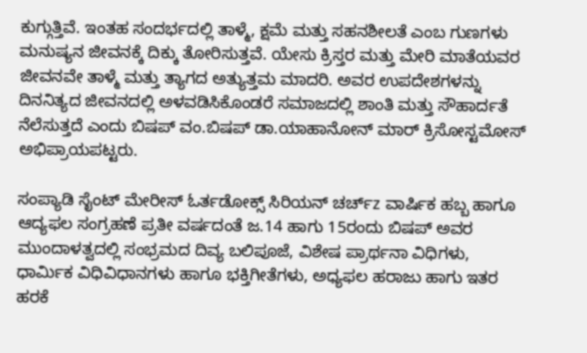ಕುಗ್ಗುತ್ತಿವೆ. ಇಂತಹ ಸಂದರ್ಭದಲ್ಲಿ ತಾಳ್ಮೆ, ಕ್ಷಮೆ ಮತ್ತು ಸಹನಶೀಲತೆ ಎಂಬ ಗುಣಗಳು ಮನುಷ್ಯನ ಜೀವನಕ್ಕೆ ದಿಕ್ಕು ತೋರಿಸುತ್ತವೆ. ಯೇಸು ಕ್ರಿಸ್ತರ ಮತ್ತು ಮೇರಿ ಮಾತೆಯವರ ಜೀವನವೇ ತಾಳ್ಮೆ ಮತ್ತು ತ್ಯಾಗದ ಅತ್ಯುತ್ತಮ ಮಾದರಿ. ಅವರ ಉಪದೇಶಗಳನ್ನು ದಿನನಿತ್ಯದ ಜೀವನದಲ್ಲಿ ಅಳವಡಿಸಿಕೊಂಡರೆ ಸಮಾಜದಲ್ಲಿ ಶಾಂತಿ ಮತ್ತು ಸೌಹಾರ್ದತೆ ನೆಲೆಸುತ್ತದೆ ಎಂದು ಬಿಷಪ್ ವಂ.ಬಿಷಪ್ ಡಾ.ಯಾಹಾನೋನ್ ಮಾರ್ ಕ್ರಿಸೋಸ್ಟಮೋಸ್ ಅಭಿಪ್ರಾಯಪಟ್ಟರು.

ಸಂಪ್ಯಾಡಿ ಸೈಂಟ್ ಮೇರೀಸ್ ಓರ್ತಡೋಕ್ಸ್ ಸಿರಿಯನ್ ಚರ್ಚ್z ವಾರ್ಷಿಕ ಹಬ್ಬ ಹಾಗೂ ಆದ್ಯಫಲ ಸಂಗ್ರಹಣೆ ಪ್ರತೀ ವರ್ಷದಂತೆ ಜ.14 ಹಾಗು 15ರಂದು ಬಿಷಪ್ ಅವರ ಮುಂದಾಳತ್ವದಲ್ಲಿ ಸಂಭ್ರಮದ ದಿವ್ಯ ಬಲಿಪೂಜೆ, ವಿಶೇಷ ಪ್ರಾರ್ಥನಾ ವಿಧಿಗಳು, ಧಾರ್ಮಿಕ ವಿಧಿವಿಧಾನಗಳು ಹಾಗೂ ಭಕ್ತಿಗೀತೆಗಳು, ಅಧ್ಯಫಲ ಹರಾಜು ಹಾಗು ಇತರ ಹರಕೆ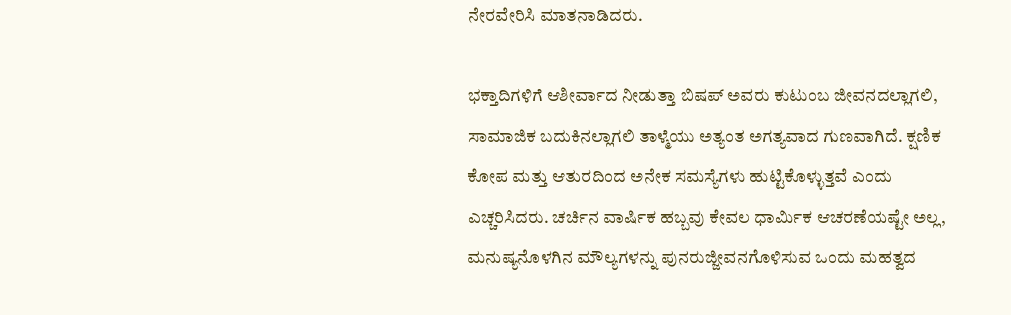ನೇರವೇರಿಸಿ ಮಾತನಾಡಿದರು.

ಭಕ್ತಾದಿಗಳಿಗೆ ಆಶೀರ್ವಾದ ನೀಡುತ್ತಾ ಬಿಷಪ್ ಅವರು ಕುಟುಂಬ ಜೀವನದಲ್ಲಾಗಲಿ, ಸಾಮಾಜಿಕ ಬದುಕಿನಲ್ಲಾಗಲಿ ತಾಳ್ಮೆಯು ಅತ್ಯಂತ ಅಗತ್ಯವಾದ ಗುಣವಾಗಿದೆ. ಕ್ಷಣಿಕ ಕೋಪ ಮತ್ತು ಆತುರದಿಂದ ಅನೇಕ ಸಮಸ್ಯೆಗಳು ಹುಟ್ಟಿಕೊಳ್ಳುತ್ತವೆ ಎಂದು ಎಚ್ಚರಿಸಿದರು. ಚರ್ಚಿನ ವಾರ್ಷಿಕ ಹಬ್ಬವು ಕೇವಲ ಧಾರ್ಮಿಕ ಆಚರಣೆಯಷ್ಟೇ ಅಲ್ಲ, ಮನುಷ್ಯನೊಳಗಿನ ಮೌಲ್ಯಗಳನ್ನು ಪುನರುಜ್ಜೀವನಗೊಳಿಸುವ ಒಂದು ಮಹತ್ವದ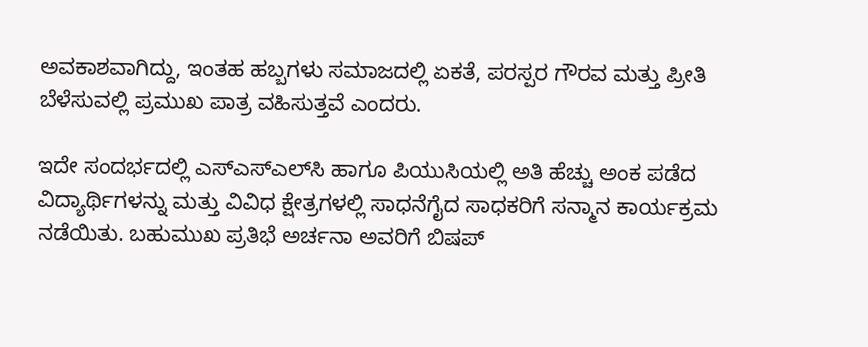ಅವಕಾಶವಾಗಿದ್ದು, ಇಂತಹ ಹಬ್ಬಗಳು ಸಮಾಜದಲ್ಲಿ ಏಕತೆ, ಪರಸ್ಪರ ಗೌರವ ಮತ್ತು ಪ್ರೀತಿ ಬೆಳೆಸುವಲ್ಲಿ ಪ್ರಮುಖ ಪಾತ್ರ ವಹಿಸುತ್ತವೆ ಎಂದರು.

ಇದೇ ಸಂದರ್ಭದಲ್ಲಿ ಎಸ್‌ಎಸ್‌ಎಲ್‌ಸಿ ಹಾಗೂ ಪಿಯುಸಿಯಲ್ಲಿ ಅತಿ ಹೆಚ್ಚು ಅಂಕ ಪಡೆದ ವಿದ್ಯಾರ್ಥಿಗಳನ್ನು ಮತ್ತು ವಿವಿಧ ಕ್ಷೇತ್ರಗಳಲ್ಲಿ ಸಾಧನೆಗೈದ ಸಾಧಕರಿಗೆ ಸನ್ಮಾನ ಕಾರ್ಯಕ್ರಮ ನಡೆಯಿತು. ಬಹುಮುಖ ಪ್ರತಿಭೆ ಅರ್ಚನಾ ಅವರಿಗೆ ಬಿಷಪ್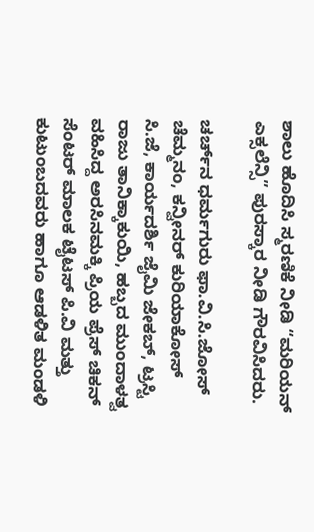ಶಾಲು ಹೊದಿಸಿ ಸ್ಮರಣಿಕೆ ನೀಡಿ “ಮರಿಯನ್ ಎಕ್ಸಲೆನ್ಸಿ” ಪುರಸ್ಕಾರ ನೀಡಿ ಗೌರವಿಸಿದರು.

ಚರ್ಚ್‌ನ ಧರ್ಮಗುರು ಫಾ.ವಿ.ಸಿ.ಜೋಸ್ ಚೆಮ್ಮನಂ, ಕನ್ವೀನರ್ ಕುರಿಯಾಕೋಸ್ ಸಿ.ಜೆ, ಕಾರ್ಯದರ್ಶಿ ಜೈಮಿ ಜೇಕಬ್, ಟ್ರಸ್ಟಿ ರಾಜು ತಾನಿಕ್ಕಾಕುಯಿ, ಹಬ್ಬದ ಮುಂದಾಳತ್ವ ವಹಿಸಿದ್ದ ಅರಸಿನಮಕ್ಕಿ ಪ್ರಿಯ ಪ್ರೆಸ್ ಚಿಕನ್ ಸೆಂಟರ್ ಮಾಲಕ ಟೈಟಸ್ ಪಿ.ವಿ ಮತ್ತು ಕುಟುಂಬದವರು ಹಾಗೂ ಆಡಳಿತ ಮಂಡಳಿ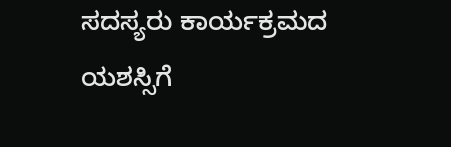ಸದಸ್ಯರು ಕಾರ್ಯಕ್ರಮದ ಯಶಸ್ಸಿಗೆ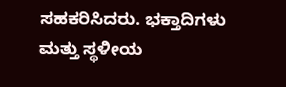ಸಹಕರಿಸಿದರು. ಭಕ್ತಾದಿಗಳು ಮತ್ತು ಸ್ಥಳೀಯ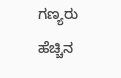ಗಣ್ಯರು ಹೆಚ್ಚಿನ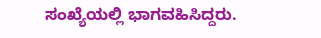ಸಂಖ್ಯೆಯಲ್ಲಿ ಭಾಗವಹಿಸಿದ್ದರು.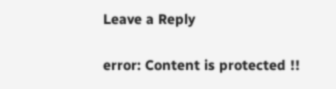Leave a Reply

error: Content is protected !!